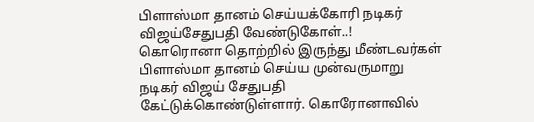பிளாஸ்மா தானம் செய்யக்கோரி நடிகர் விஜய்சேதுபதி வேண்டுகோள்..!
கொரொனா தொற்றில் இருந்து மீண்டவர்கள் பிளாஸ்மா தானம் செய்ய முன்வருமாறு நடிகர் விஜய் சேதுபதி கேட்டுக்கொண்டுள்ளார். கொரோனாவில்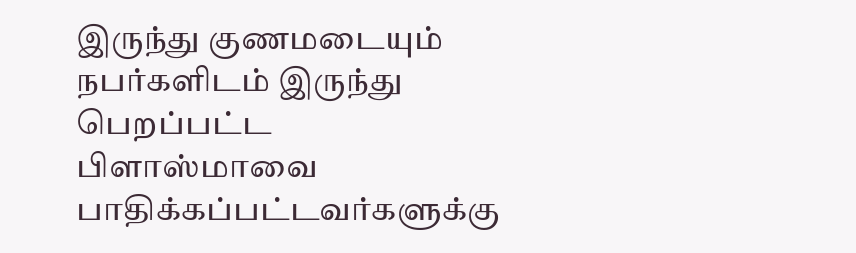இருந்து குணமடையும் நபர்களிடம் இருந்து பெறப்பட்ட பிளாஸ்மாவை பாதிக்கப்பட்டவர்களுக்கு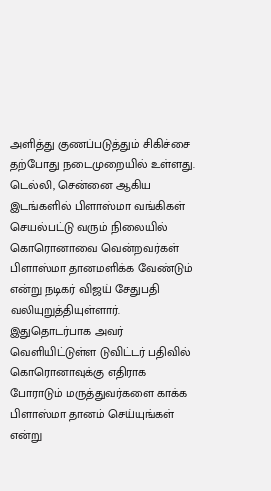அளித்து குணப்படுத்தும் சிகிச்சை தற்போது நடைமுறையில் உள்ளது.
டெல்லி, சென்னை ஆகிய இடங்களில் பிளாஸ்மா வங்கிகள் செயல்பட்டு வரும் நிலையில் கொரொனாவை வென்றவர்கள் பிளாஸ்மா தானமளிக்க வேண்டும் என்று நடிகர் விஜய் சேதுபதி வலியுறுத்தியுள்ளார். இதுதொடர்பாக அவர் வெளியிட்டுள்ள டுவிட்டர் பதிவில் கொரொனாவுக்கு எதிராக போராடும் மருத்துவர்களை காக்க பிளாஸ்மா தானம் செய்யுங்கள் என்று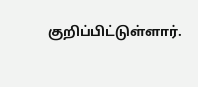குறிப்பிட்டுள்ளார்.